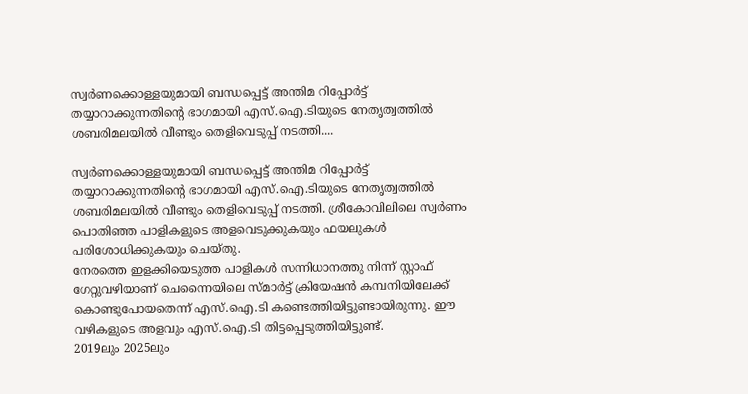സ്വർണക്കൊള്ളയുമായി ബന്ധപ്പെട്ട് അന്തിമ റിപ്പോർട്ട് തയ്യാറാക്കുന്നതിന്റെ ഭാഗമായി എസ്.ഐ.ടിയുടെ നേതൃത്വത്തിൽ ശബരിമലയിൽ വീണ്ടും തെളിവെടുപ്പ് നടത്തി....

സ്വർണക്കൊള്ളയുമായി ബന്ധപ്പെട്ട് അന്തിമ റിപ്പോർട്ട് തയ്യാറാക്കുന്നതിന്റെ ഭാഗമായി എസ്.ഐ.ടിയുടെ നേതൃത്വത്തിൽ ശബരിമലയിൽ വീണ്ടും തെളിവെടുപ്പ് നടത്തി. ശ്രീകോവിലിലെ സ്വർണം പൊതിഞ്ഞ പാളികളുടെ അളവെടുക്കുകയും ഫയലുകൾ പരിശോധിക്കുകയും ചെയ്തു.
നേരത്തെ ഇളക്കിയെടുത്ത പാളികൾ സന്നിധാനത്തു നിന്ന് സ്റ്റാഫ് ഗേറ്റുവഴിയാണ് ചെന്നൈയിലെ സ്മാർട്ട് ക്രിയേഷൻ കമ്പനിയിലേക്ക് കൊണ്ടുപോയതെന്ന് എസ്.ഐ.ടി കണ്ടെത്തിയിട്ടുണ്ടായിരുന്നു. ഈ വഴികളുടെ അളവും എസ്.ഐ.ടി തിട്ടപ്പെടുത്തിയിട്ടുണ്ട്.
2019ലും 2025ലും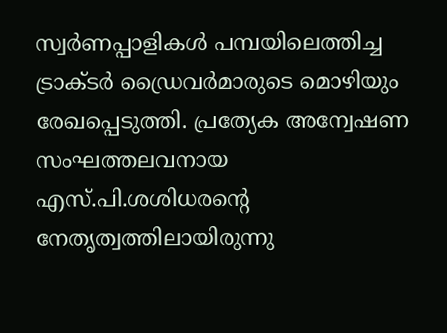സ്വർണപ്പാളികൾ പമ്പയിലെത്തിച്ച ട്രാക്ടർ ഡ്രൈവർമാരുടെ മൊഴിയും രേഖപ്പെടുത്തി. പ്രത്യേക അന്വേഷണ സംഘത്തലവനായ എസ്.പി.ശശിധരന്റെ നേതൃത്വത്തിലായിരുന്നു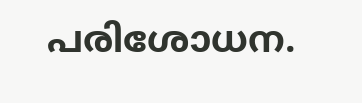പരിശോധന.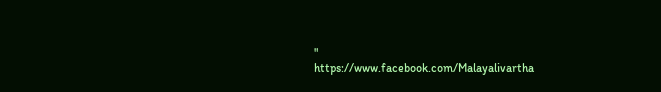"
https://www.facebook.com/Malayalivartha